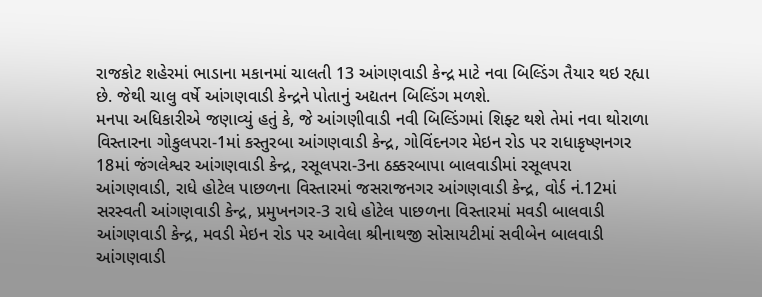રાજકોટ શહેરમાં ભાડાના મકાનમાં ચાલતી 13 આંગણવાડી કેન્દ્ર માટે નવા બિલ્ડિંગ તૈયાર થઇ રહ્યા છે. જેથી ચાલુ વર્ષે આંગણવાડી કેન્દ્રને પોતાનું અદ્યતન બિલ્ડિંગ મળશે.
મનપા અધિકારીએ જણાવ્યું હતું કે, જે આંગણીવાડી નવી બિલ્ડિંગમાં શિફ્ટ થશે તેમાં નવા થોરાળા વિસ્તારના ગોકુલપરા-1માં કસ્તુરબા આંગણવાડી કેન્દ્ર, ગોવિંદનગર મેઇન રોડ પર રાધાકૃષ્ણનગર 18માં જંગલેશ્વર આંગણવાડી કેન્દ્ર, રસૂલપરા-3ના ઠક્કરબાપા બાલવાડીમાં રસૂલપરા આંગણવાડી, રાધે હોટેલ પાછળના વિસ્તારમાં જસરાજનગર આંગણવાડી કેન્દ્ર, વોર્ડ નં.12માં સરસ્વતી આંગણવાડી કેન્દ્ર, પ્રમુખનગર-3 રાધે હોટેલ પાછળના વિસ્તારમાં મવડી બાલવાડી આંગણવાડી કેન્દ્ર, મવડી મેઇન રોડ પર આવેલા શ્રીનાથજી સોસાયટીમાં સવીબેન બાલવાડી આંગણવાડી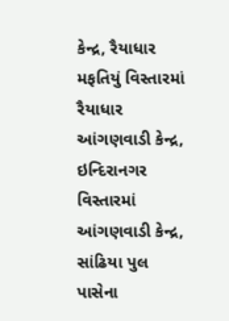કેન્દ્ર, રૈયાધાર મફતિયું વિસ્તારમાં રૈયાધાર આંગણવાડી કેન્દ્ર, ઇન્દિરાનગર વિસ્તારમાં આંગણવાડી કેન્દ્ર, સાંઢિયા પુલ પાસેના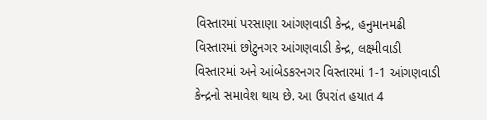વિસ્તારમાં પરસાણા આંગણવાડી કેન્દ્ર, હનુમાનમઢી વિસ્તારમાં છોટુનગર આંગણવાડી કેન્દ્ર, લક્ષ્મીવાડી વિસ્તારમાં અને આંબેડકરનગર વિસ્તારમાં 1-1 આંગણવાડી કેન્દ્રનો સમાવેશ થાય છે. આ ઉપરાંત હયાત 4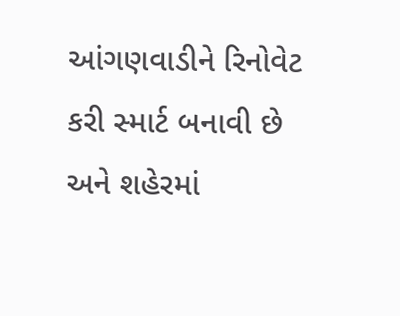આંગણવાડીને રિનોવેટ કરી સ્માર્ટ બનાવી છે અને શહેરમાં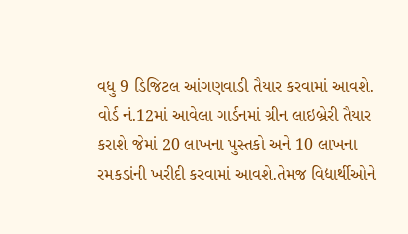વધુ 9 ડિજિટલ આંગણવાડી તૈયાર કરવામાં આવશે. વોર્ડ નં.12માં આવેલા ગાર્ડનમાં ગ્રીન લાઇબ્રેરી તૈયાર કરાશે જેમાં 20 લાખના પુસ્તકો અને 10 લાખના રમકડાંની ખરીદી કરવામાં આવશે.તેમજ વિદ્યાર્થીઓને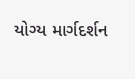યોગ્ય માર્ગદર્શન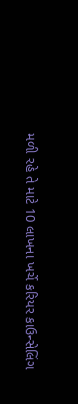મળી રહે તે માટે 10 લાખના ખર્ચે કરિયર કાઉન્સેલિંગ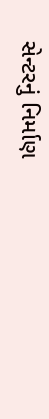સેન્ટરનું નિર્માણ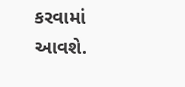કરવામાં આવશે.